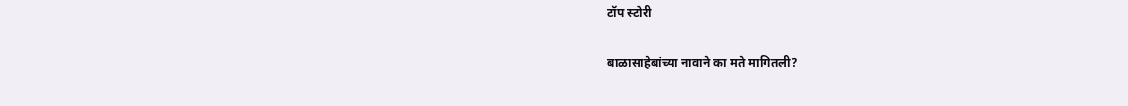टॉप स्टोरी

बाळासाहेबांच्या नावाने का मते मागितली?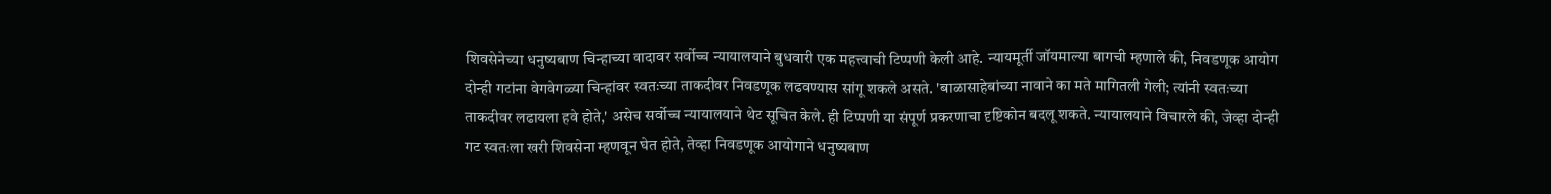शिवसेनेच्या धनुष्यबाण चिन्हाच्या वादावर सर्वोच्च न्यायालयाने बुधवारी एक महत्त्वाची टिप्पणी केली आहे. न्यायमूर्ती जॉयमाल्या बागची म्हणाले की, निवडणूक आयोग दोन्ही गटांना वेगवेगळ्या चिन्हांवर स्वतःच्या ताकदीवर निवडणूक लढवण्यास सांगू शकले असते. 'बाळासाहेबांच्या नावाने का मते मागितली गेली; त्यांनी स्वतःच्या ताकदीवर लढायला हवे होते,' असेच सर्वोच्च न्यायालयाने थेट सूचित केले. ही टिप्पणी या संपूर्ण प्रकरणाचा दृष्टिकोन बदलू शकते. न्यायालयाने विचारले की, जेव्हा दोन्ही गट स्वतःला खरी शिवसेना म्हणवून घेत होते, तेव्हा निवडणूक आयोगाने धनुष्यबाण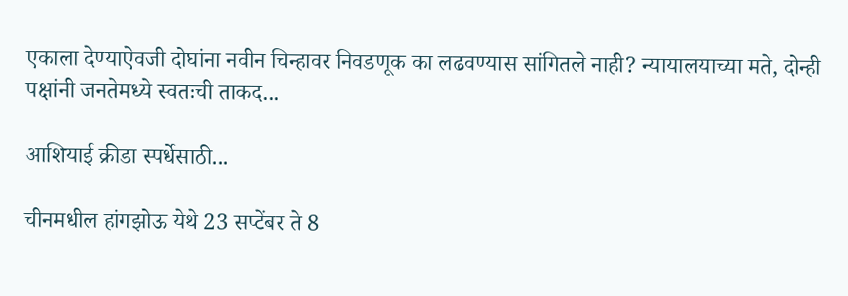एकाला देण्याऐवजी दोघांना नवीन चिन्हावर निवडणूक का लढवण्यास सांगितले नाही? न्यायालयाच्या मते, दोन्ही पक्षांनी जनतेमध्ये स्वतःची ताकद...

आशियाई क्रीडा स्पर्धेसाठी...

चीनमधील हांगझोऊ येथे 23 सप्टेंबर ते 8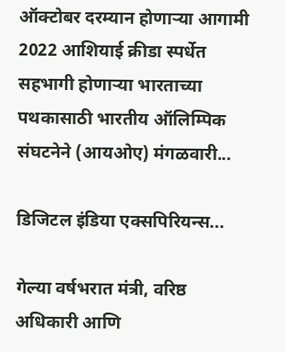ऑक्टोबर दरम्यान होणार्‍या आगामी 2022 आशियाई क्रीडा स्पर्धेत सहभागी होणाऱ्या भारताच्या पथकासाठी भारतीय ऑलिम्पिक संघटनेने (आयओए) मंगळवारी...

डिजिटल इंडिया एक्सपिरियन्स...

गेल्या वर्षभरात मंत्री, वरिष्ठ अधिकारी आणि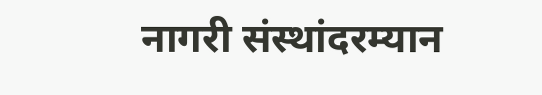नागरी संस्थांदरम्यान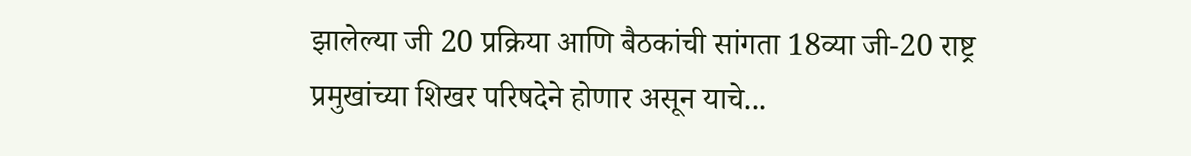झालेल्या जी 20 प्रक्रिया आणि बैठकांची सांगता 18व्या जी-20 राष्ट्र प्रमुखांच्या शिखर परिषदेने होणार असून याचे...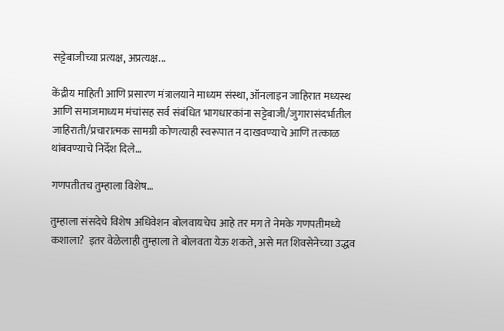सट्टेबाजीच्या प्रत्यक्ष, अप्रत्यक्ष...

केंद्रीय माहिती आणि प्रसारण मंत्रालयाने माध्यम संस्था, ऑनलाइन जाहिरात मध्यस्थ आणि समाजमाध्यम मंचांसह सर्व संबंधित भागधारकांना सट्टेबाजी/जुगारासंदर्भातील जाहिराती/प्रचारात्मक सामग्री कोणत्याही स्वरूपात न दाखवण्याचे आणि तत्काळ थांबवण्याचे निर्देश दिले...

गणपतीतच तुम्हाला विशेष...

तुम्हाला संसदेचे विशेष अधिवेशन बोलवायचेच आहे तर मग ते नेमके गणपतीमध्ये कशाला?  इतर वेळेलाही तुम्हाला ते बोलवता येऊ शकते, असे मत शिवसेनेच्या उद्धव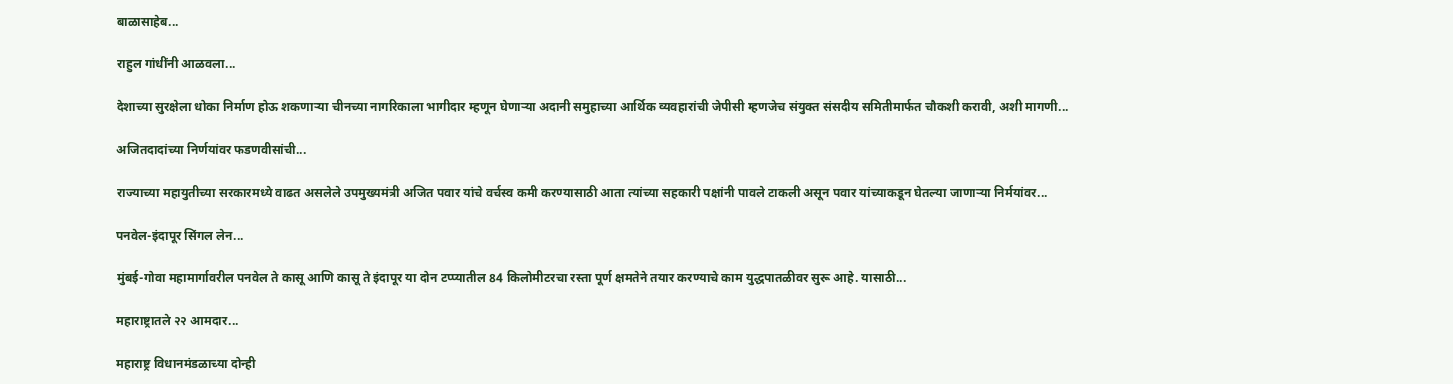बाळासाहेब...

राहुल गांधींनी आळवला...

देशाच्या सुरक्षेला धोका निर्माण होऊ शकणाऱ्या चीनच्या नागरिकाला भागीदार म्हणून घेणाऱ्या अदानी समुहाच्या आर्थिक व्यवहारांची जेपीसी म्हणजेच संयुक्त संसदीय समितीमार्फत चौकशी करावी, अशी मागणी...

अजितदादांच्या निर्णयांवर फडणवीसांची...

राज्याच्या महायुतीच्या सरकारमध्ये वाढत असलेले उपमुख्यमंत्री अजित पवार यांचे वर्चस्व कमी करण्यासाठी आता त्यांच्या सहकारी पक्षांनी पावले टाकली असून पवार यांच्याकडून घेतल्या जाणाऱ्या निर्मयांवर...

पनवेल-इंदापूर सिंगल लेन...

मुंबई-गोवा महामार्गावरील पनवेल ते कासू आणि कासू ते इंदापूर या दोन टप्प्यातील 84 किलोमीटरचा रस्ता पूर्ण क्षमतेने तयार करण्याचे काम युद्धपातळीवर सुरू आहे. यासाठी...

महाराष्ट्रातले २२ आमदार...

महाराष्ट्र विधानमंडळाच्या दोन्ही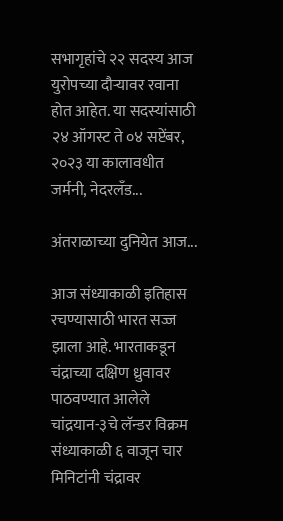सभागृहांचे २२ सदस्य आज युरोपच्या दौऱ्यावर रवाना होत आहेत. या सदस्यांसाठी २४ ऑगस्ट ते ०४ सप्टेंबर, २०२३ या कालावधीत जर्मनी, नेदरलँड...

अंतराळाच्या दुनियेत आज...

आज संध्याकाळी इतिहास रचण्यासाठी भारत सज्ज झाला आहे. भारताकडून चंद्राच्या दक्षिण ध्रुवावर पाठवण्यात आलेले चांद्रयान-३चे लॅन्डर विक्रम संध्याकाळी ६ वाजून चार मिनिटांनी चंद्रावर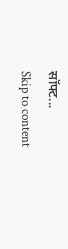सॉफ्ट...
Skip to content